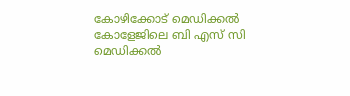കോഴിക്കോട് മെഡിക്കല്‍ കോളേജിലെ ബി എസ് സി മെഡിക്കല്‍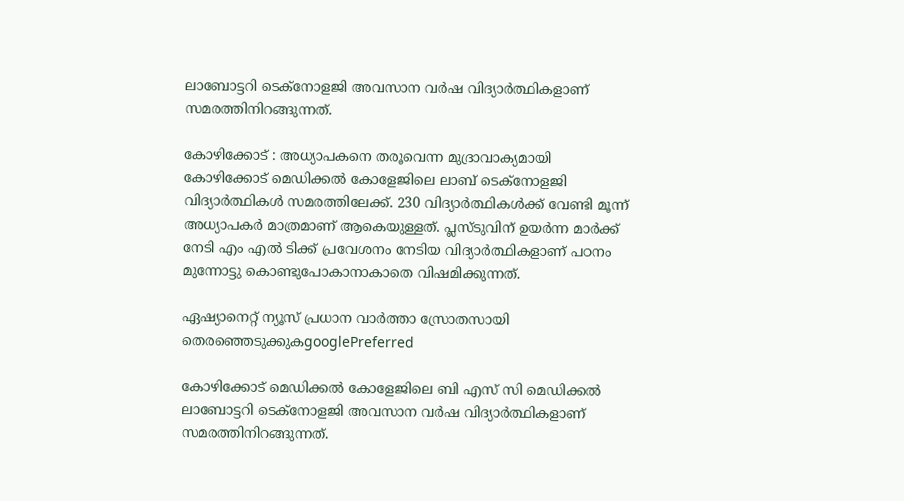ലാബോട്ടറി ടെക്നോളജി അവസാന വര്‍ഷ വിദ്യാര്‍ത്ഥികളാണ് സമരത്തിനിറങ്ങുന്നത്.

കോഴിക്കോട് : അധ്യാപകനെ തരൂവെന്ന മുദ്രാവാക്യമായി കോഴിക്കോട് മെഡിക്കല്‍ കോളേജിലെ ലാബ് ടെക്നോളജി വിദ്യാര്‍ത്ഥികള്‍ സമരത്തിലേക്ക്. 230 വിദ്യാര്‍ത്ഥികള്‍ക്ക് വേണ്ടി മൂന്ന് അധ്യാപകര്‍ മാത്രമാണ് ആകെയുള്ളത്. പ്ലസ്ടുവിന് ഉയര്‍ന്ന മാര്‍ക്ക് നേടി എം എല്‍ ടിക്ക് പ്രവേശനം നേടിയ വിദ്യാർത്ഥികളാണ് പഠനം മുന്നോട്ടു കൊണ്ടുപോകാനാകാതെ വിഷമിക്കുന്നത്.

ഏഷ്യാനെറ്റ് ന്യൂസ് പ്രധാന വാർത്താ സ്രോതസായി തെരഞ്ഞെടുക്കുകgooglePreferred

കോഴിക്കോട് മെഡിക്കല്‍ കോളേജിലെ ബി എസ് സി മെഡിക്കല്‍ ലാബോട്ടറി ടെക്നോളജി അവസാന വര്‍ഷ വിദ്യാര്‍ത്ഥികളാണ് സമരത്തിനിറങ്ങുന്നത്.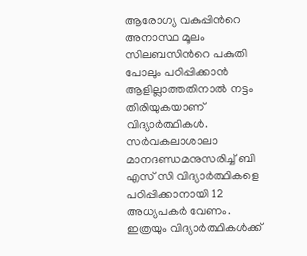ആരോഗ്യ വകുപ്പിന്‍റെ അനാസ്ഥ മൂലം സിലബസിന്‍റെ പകുതി പോലും പഠിപ്പിക്കാന്‍ ആളില്ലാത്തതിനാല്‍ നട്ടം തിരിയുകയാണ് വിദ്യാർത്ഥികൾ. സര്‍വകലാശാലാ മാനദണ്ഡമനുസരിച്ച് ബി എസ് സി വിദ്യാര്‍ത്ഥികളെ പഠിപ്പിക്കാനായി 12 അധ്യപകര്‍ വേണം. ഇത്രയും വിദ്യാര്‍ത്ഥികള്‍ക്ക്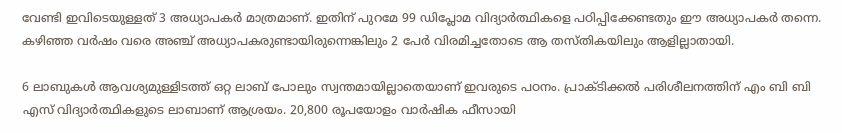വേണ്ടി ഇവിടെയുള്ളത് 3 അധ്യാപകര്‍ മാത്രമാണ്. ഇതിന് പുറമേ 99 ഡിപ്ലോമ വിദ്യാര്‍ത്ഥികളെ പഠിപ്പിക്കേണ്ടതും ഈ അധ്യാപകര്‍ തന്നെ. കഴിഞ്ഞ വര്‍ഷം വരെ അഞ്ച് അധ്യാപകരുണ്ടായിരുന്നെങ്കിലും 2 പേര്‍ വിരമിച്ചതോടെ ആ തസ്തികയിലും ആളില്ലാതായി.

6 ലാബുകള്‍ ആവശ്യമുള്ളിടത്ത് ഒറ്റ ലാബ് പോലും സ്വന്തമായില്ലാതെയാണ് ഇവരുടെ പഠനം. പ്രാക്ടിക്കല്‍ പരിശീലനത്തിന് എം ബി ബി എസ് വിദ്യാര്‍ത്ഥികളുടെ ലാബാണ് ആശ്രയം. 20,800 രൂപയോളം വാര്‍ഷിക ഫീസായി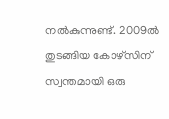നല്‍കുന്നുണ്ട്. 2009ല്‍ തുടങ്ങിയ കോഴ്സിന് സ്വന്തമായി ഒരു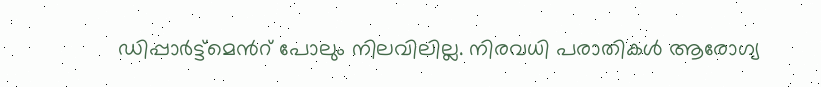ഡിപ്പാര്‍ട്ട്മെന്‍റ് പോലും നിലവിലില്ല. നിരവധി പരാതികള്‍ ആരോഗ്യ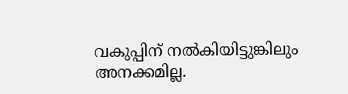വകുപ്പിന് നല്‍കിയിട്ടുങ്കിലും അനക്കമില്ല.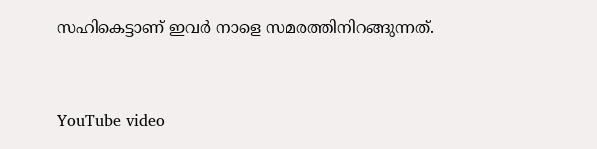സഹികെട്ടാണ് ഇവര്‍ നാളെ സമരത്തിനിറങ്ങുന്നത്.


YouTube video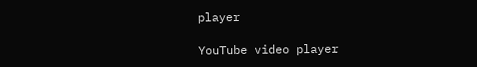player

YouTube video player